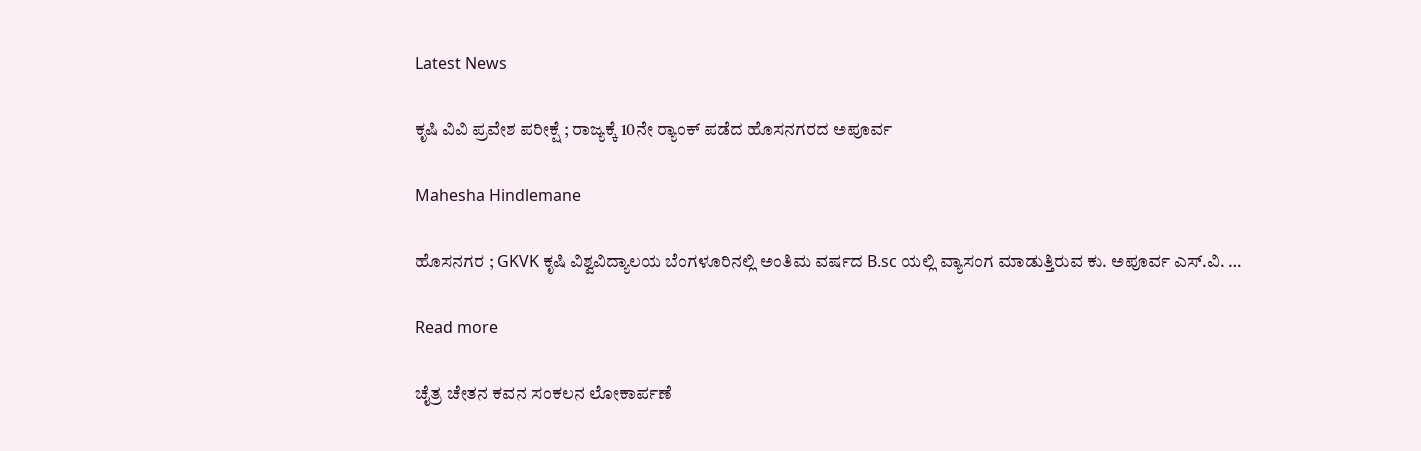Latest News

ಕೃಷಿ ವಿವಿ ಪ್ರವೇಶ ಪರೀಕ್ಷೆ ; ರಾಜ್ಯಕ್ಕೆ 10ನೇ ರ‍್ಯಾಂಕ್ ಪಡೆದ ಹೊಸನಗರದ ಅಪೂರ್ವ

Mahesha Hindlemane

ಹೊಸನಗರ ; GKVK ಕೃಷಿ ವಿಶ್ವವಿದ್ಯಾಲಯ ಬೆಂಗಳೂರಿನಲ್ಲಿ ಅಂತಿಮ ವರ್ಷದ B.sc ಯಲ್ಲಿ ವ್ಯಾಸಂಗ ಮಾಡುತ್ತಿರುವ ಕು. ಅಪೂರ್ವ ಎಸ್.ವಿ. …

Read more

ಚೈತ್ರ ಚೇತನ ಕವನ ಸಂಕಲನ ಲೋಕಾರ್ಪಣೆ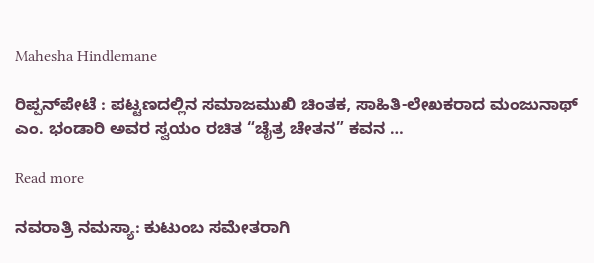Mahesha Hindlemane

ರಿಪ್ಪನ್‌ಪೇಟೆ : ಪಟ್ಟಣದಲ್ಲಿನ ಸಮಾಜಮುಖಿ ಚಿಂತಕ, ಸಾಹಿತಿ-ಲೇಖಕರಾದ ಮಂಜುನಾಥ್ ಎಂ. ಭಂಡಾರಿ ಅವರ ಸ್ವಯಂ ರಚಿತ “ಚೈತ್ರ ಚೇತನ” ಕವನ …

Read more

ನವರಾತ್ರಿ ನಮಸ್ಯಾ: ಕುಟುಂಬ ಸಮೇತರಾಗಿ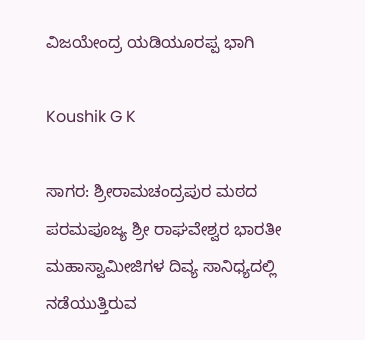ವಿಜಯೇಂದ್ರ ಯಡಿಯೂರಪ್ಪ ಭಾಗಿ

Koushik G K

ಸಾಗರ: ಶ್ರೀರಾಮಚಂದ್ರಪುರ ಮಠದ ಪರಮಪೂಜ್ಯ ಶ್ರೀ ರಾಘವೇಶ್ವರ ಭಾರತೀ ಮಹಾಸ್ವಾಮೀಜಿಗಳ ದಿವ್ಯ ಸಾನಿಧ್ಯದಲ್ಲಿ ನಡೆಯುತ್ತಿರುವ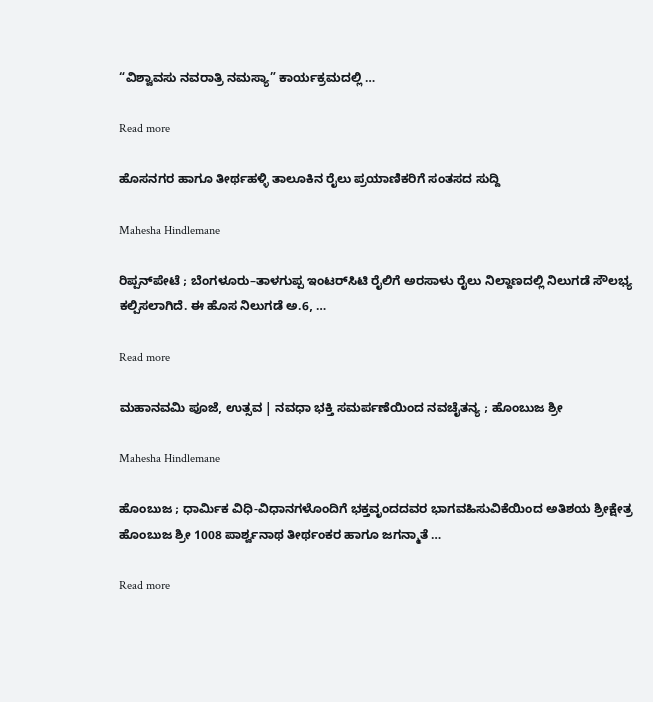“ವಿಶ್ವಾವಸು ನವರಾತ್ರಿ ನಮಸ್ಯಾ” ಕಾರ್ಯಕ್ರಮದಲ್ಲಿ …

Read more

ಹೊಸನಗರ ಹಾಗೂ ತೀರ್ಥಹಳ್ಳಿ ತಾಲೂಕಿನ ರೈಲು ಪ್ರಯಾಣಿಕರಿಗೆ ಸಂತಸದ ಸುದ್ದಿ

Mahesha Hindlemane

ರಿಪ್ಪನ್‌ಪೇಟೆ ; ಬೆಂಗಳೂರು–ತಾಳಗುಪ್ಪ ಇಂಟರ್‌ಸಿಟಿ ರೈಲಿಗೆ ಅರಸಾಳು ರೈಲು ನಿಲ್ದಾಣದಲ್ಲಿ ನಿಲುಗಡೆ ಸೌಲಭ್ಯ ಕಲ್ಪಿಸಲಾಗಿದೆ. ಈ ಹೊಸ ನಿಲುಗಡೆ ಅ.6, …

Read more

ಮಹಾನವಮಿ ಪೂಜೆ, ಉತ್ಸವ | ನವಧಾ ಭಕ್ತಿ ಸಮರ್ಪಣೆಯಿಂದ ನವಚೈತನ್ಯ ; ಹೊಂಬುಜ ಶ್ರೀ

Mahesha Hindlemane

ಹೊಂಬುಜ ; ಧಾರ್ಮಿಕ ವಿಧಿ-ವಿಧಾನಗಳೊಂದಿಗೆ ಭಕ್ತವೃಂದದವರ ಭಾಗವಹಿಸುವಿಕೆಯಿಂದ ಅತಿಶಯ ಶ್ರೀಕ್ಷೇತ್ರ ಹೊಂಬುಜ ಶ್ರೀ 1008 ಪಾರ್ಶ್ವನಾಥ ತೀರ್ಥಂಕರ ಹಾಗೂ ಜಗನ್ಮಾತೆ …

Read more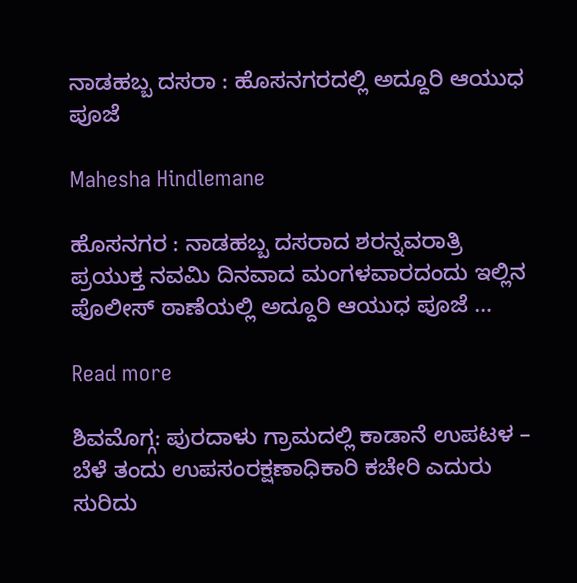ನಾಡಹಬ್ಬ ದಸರಾ : ಹೊಸನಗರದಲ್ಲಿ ಅದ್ದೂರಿ ಆಯುಧ ಪೂಜೆ

Mahesha Hindlemane

ಹೊಸನಗರ : ನಾಡಹಬ್ಬ ದಸರಾದ ಶರನ್ನವರಾತ್ರಿ ಪ್ರಯುಕ್ತ ನವಮಿ ದಿನವಾದ ಮಂಗಳವಾರದಂದು ಇಲ್ಲಿನ ಪೊಲೀಸ್ ಠಾಣೆಯಲ್ಲಿ ಅದ್ದೂರಿ ಆಯುಧ ಪೂಜೆ …

Read more

ಶಿವಮೊಗ್ಗ: ಪುರದಾಳು ಗ್ರಾಮದಲ್ಲಿ ಕಾಡಾನೆ ಉಪಟಳ – ಬೆಳೆ ತಂದು ಉಪಸಂರಕ್ಷಣಾಧಿಕಾರಿ ಕಚೇರಿ ಎದುರು ಸುರಿದು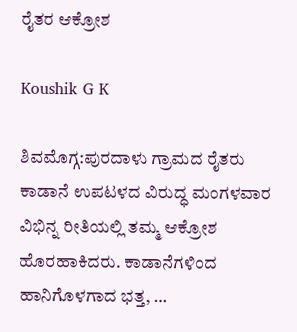ರೈತರ ಆಕ್ರೋಶ

Koushik G K

ಶಿವಮೊಗ್ಗ:ಪುರದಾಳು ಗ್ರಾಮದ ರೈತರು ಕಾಡಾನೆ ಉಪಟಳದ ವಿರುದ್ಧ ಮಂಗಳವಾರ ವಿಭಿನ್ನ ರೀತಿಯಲ್ಲಿ ತಮ್ಮ ಆಕ್ರೋಶ ಹೊರಹಾಕಿದರು. ಕಾಡಾನೆಗಳಿಂದ ಹಾನಿಗೊಳಗಾದ ಭತ್ತ, …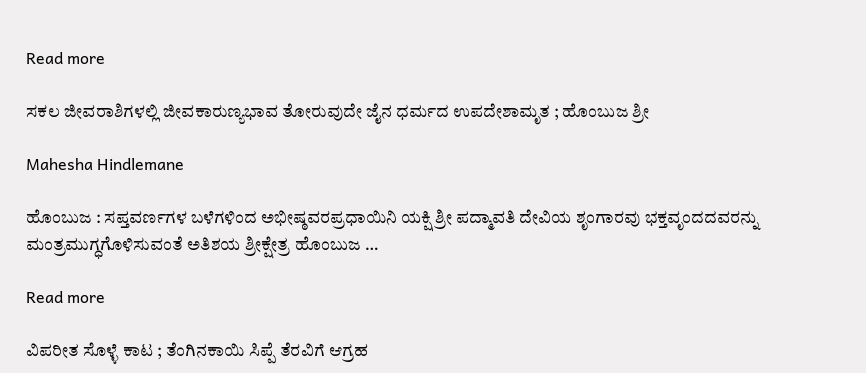Read more

ಸಕಲ ಜೀವರಾಶಿಗಳಲ್ಲಿ ಜೀವಕಾರುಣ್ಯಭಾವ ತೋರುವುದೇ ಜೈನ ಧರ್ಮದ ಉಪದೇಶಾಮೃತ ; ಹೊಂಬುಜ ಶ್ರೀ

Mahesha Hindlemane

ಹೊಂಬುಜ : ಸಪ್ತವರ್ಣಗಳ ಬಳೆಗಳಿಂದ ಅಭೀಷ್ಠವರಪ್ರಧಾಯಿನಿ ಯಕ್ಷಿ ಶ್ರೀ ಪದ್ಮಾವತಿ ದೇವಿಯ ಶೃಂಗಾರವು ಭಕ್ತವೃಂದದವರನ್ನು ಮಂತ್ರಮುಗ್ಧಗೊಳಿಸುವಂತೆ ಅತಿಶಯ ಶ್ರೀಕ್ಷೇತ್ರ ಹೊಂಬುಜ …

Read more

ವಿಪರೀತ ಸೊಳ್ಳೆ ಕಾಟ ; ತೆಂಗಿನಕಾಯಿ ಸಿಪ್ಪೆ ತೆರವಿಗೆ ಆಗ್ರಹ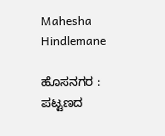Mahesha Hindlemane

ಹೊಸನಗರ : ಪಟ್ಟಣದ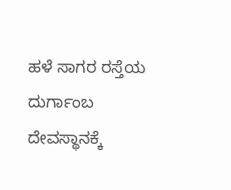ಹಳೆ ಸಾಗರ ರಸ್ತೆಯ ದುರ್ಗಾಂಬ ದೇವಸ್ಥಾನಕ್ಕೆ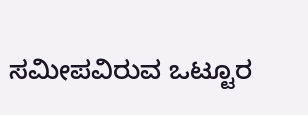ಸಮೀಪವಿರುವ ಒಟ್ಟೂರ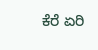ಕೆರೆ ಏರಿ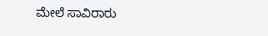ಮೇಲೆ ಸಾವಿರಾರು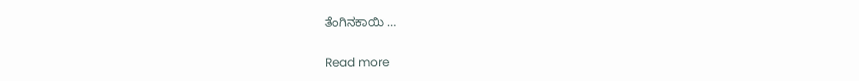ತೆಂಗಿನಕಾಯಿ …

Read more